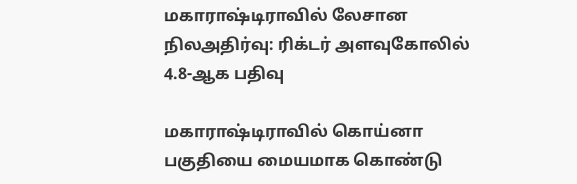மகாராஷ்டிராவில் லேசான நிலஅதிர்வு: ரிக்டர் அளவுகோலில் 4.8-ஆக பதிவு

மகாராஷ்டிராவில் கொய்னா பகுதியை மையமாக கொண்டு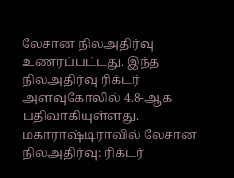லேசான நிலஅதிர்வு உணரப்பட்டது. இந்த நிலஅதிர்வு ரிக்டர் அளவுகோலில் 4.8-ஆக பதிவாகியுள்ளது.
மகாராஷ்டிராவில் லேசான நிலஅதிர்வு: ரிக்டர்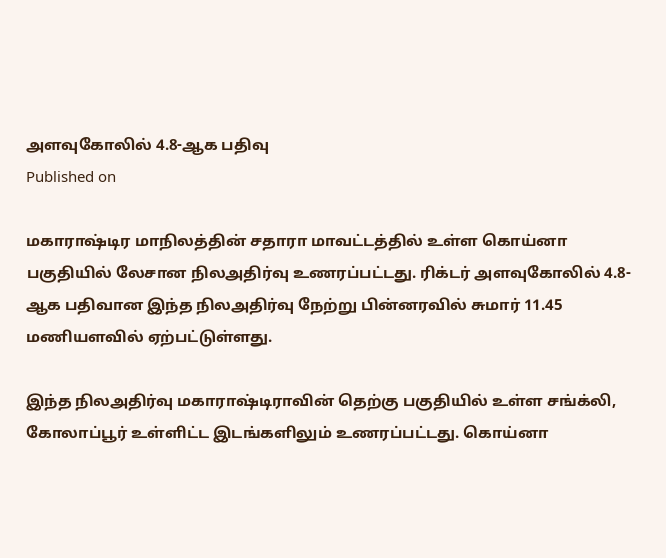அளவுகோலில் 4.8-ஆக பதிவு
Published on

மகாராஷ்டிர மாநிலத்தின் சதாரா மாவட்டத்தில் உள்ள கொய்னா பகுதியில் லேசான நிலஅதிர்வு உணரப்பட்டது. ரிக்டர் அளவுகோலில் 4.8-ஆக பதிவான இந்த நிலஅதிர்வு நேற்று பின்னரவில் சுமார் 11.45 மணியளவில் ஏற்பட்டுள்ளது.

இந்த நிலஅதிர்வு மகாராஷ்டிராவின் தெற்கு பகுதியில் உள்ள சங்க்லி, கோலாப்பூர் உள்ளிட்ட இடங்களிலும் உணரப்பட்டது. கொய்னா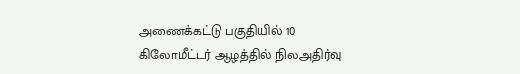அணைக்கட்டு பகுதியில் 10 கிலோமீட்டர் ஆழத்தில் நிலஅதிர்வு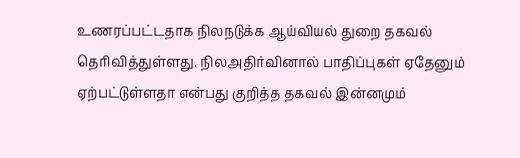உணரப்பட்டதாக நிலநடுக்க ஆய்வியல் துறை தகவல் தெரிவித்துள்ளது. நிலஅதிர்வினால் பாதிப்புகள் ஏதேனும் ஏற்பட்டுள்ளதா என்பது குறித்த தகவல் இன்னமும்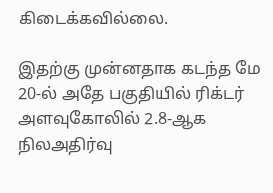கிடைக்கவில்லை.

இதற்கு முன்னதாக கடந்த மே 20-ல் அதே பகுதியில் ரிக்டர் அளவுகோலில் 2.8-ஆக நிலஅதிர்வு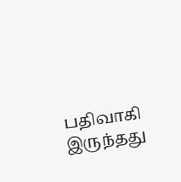பதிவாகி இருந்தது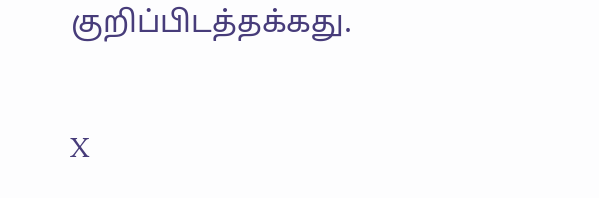குறிப்பிடத்தக்கது.

X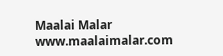Maalai Malar
www.maalaimalar.com